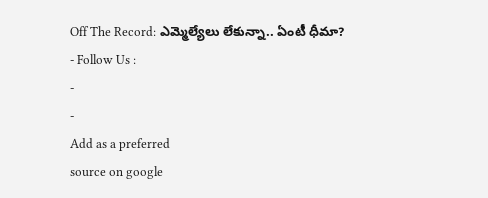Off The Record: ఎమ్మెల్యేలు లేకున్నా.. ఏంటీ ధీమా?
- Follow Us :
-
-
Add as a preferred
source on google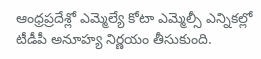ఆంధ్రప్రదేశ్లో ఎమ్మెల్యే కోటా ఎమ్మెల్సీ ఎన్నికల్లో టీడీపీ అనూహ్య నిర్ణయం తీసుకుంది.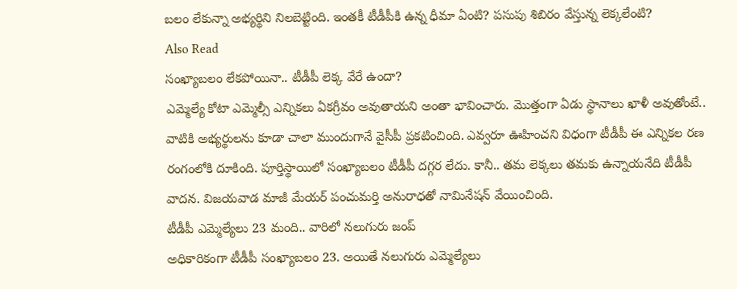బలం లేకున్నా అభ్యర్థిని నిలబెట్టింది. ఇంతకీ టీడీపీకి ఉన్న ధీమా ఏంటి? పసుపు శిబిరం వేస్తున్న లెక్కలేంటి?
Also Read
సంఖ్యాబలం లేకపోయినా.. టీడీపీ లెక్క వేరే ఉందా?
ఎమ్మెల్యే కోటా ఎమ్మెల్సీ ఎన్నికలు ఏకగ్రీవం అవుతాయని అంతా భావించారు. మొత్తంగా ఏడు స్థానాలు ఖాళీ అవుతోంటే.. వాటికి అభ్యర్థులను కూడా చాలా ముందుగానే వైసీపీ ప్రకటించింది. ఎవ్వరూ ఊహించని విధంగా టీడీపీ ఈ ఎన్నికల రణ రంగంలోకి దూకింది. పూర్తిస్థాయిలో సంఖ్యాబలం టీడీపీ దగ్గర లేదు. కానీ.. తమ లెక్కలు తమకు ఉన్నాయనేది టీడీపీ వాదన. విజయవాడ మాజీ మేయర్ పంచుమర్తి అనురాధతో నామినేషన్ వేయించింది.
టీడీపీ ఎమ్మెల్యేలు 23 మంది.. వారిలో నలుగురు జంప్
అధికారికంగా టీడీపీ సంఖ్యాబలం 23. అయితే నలుగురు ఎమ్మెల్యేలు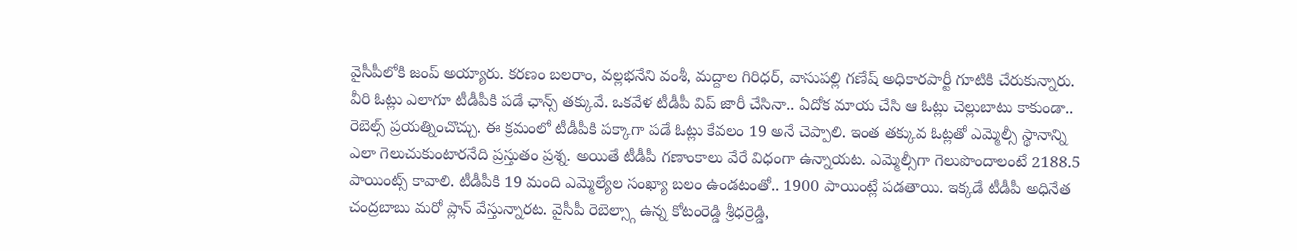వైసీపీలోకి జంప్ అయ్యారు. కరణం బలరాం, వల్లభనేని వంశీ, మద్దాల గిరిధర్, వాసుపల్లి గణేష్ అధికారపార్టీ గూటికి చేరుకున్నారు. వీరి ఓట్లు ఎలాగూ టీడీపీకి పడే ఛాన్స్ తక్కువే. ఒకవేళ టీడీపీ విప్ జారీ చేసినా.. ఏదోక మాయ చేసి ఆ ఓట్లు చెల్లుబాటు కాకుండా.. రెబెల్స్ ప్రయత్నించొచ్చు. ఈ క్రమంలో టీడీపీకి పక్కాగా పడే ఓట్లు కేవలం 19 అనే చెప్పాలి. ఇంత తక్కువ ఓట్లతో ఎమ్మెల్సీ స్థానాన్ని ఎలా గెలుచుకుంటారనేది ప్రస్తుతం ప్రశ్న. అయితే టీడీపీ గణాంకాలు వేరే విధంగా ఉన్నాయట. ఎమ్మెల్సీగా గెలుపొందాలంటే 2188.5 పాయింట్స్ కావాలి. టీడీపీకి 19 మంది ఎమ్మెల్యేల సంఖ్యా బలం ఉండటంతో.. 1900 పాయింట్లే పడతాయి. ఇక్కడే టీడీపీ అధినేత చంద్రబాబు మరో ప్లాన్ వేస్తున్నారట. వైసీపీ రెబెల్స్గా ఉన్న కోటంరెడ్డి శ్రీధర్రెడ్డి,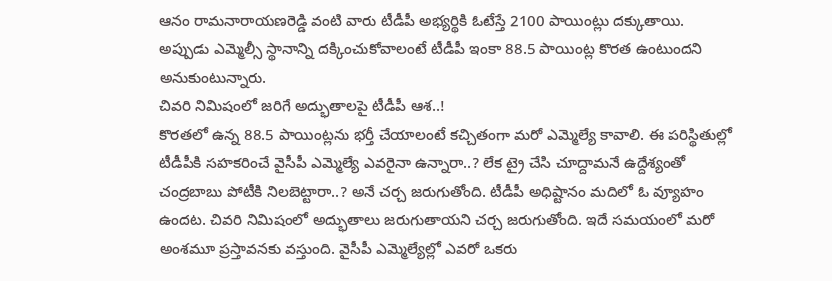ఆనం రామనారాయణరెడ్డి వంటి వారు టీడీపీ అభ్యర్థికి ఓటేస్తే 2100 పాయింట్లు దక్కుతాయి. అప్పుడు ఎమ్మెల్సీ స్థానాన్ని దక్కించుకోవాలంటే టీడీపీ ఇంకా 88.5 పాయింట్ల కొరత ఉంటుందని అనుకుంటున్నారు.
చివరి నిమిషంలో జరిగే అద్భుతాలపై టీడీపీ ఆశ..!
కొరతలో ఉన్న 88.5 పాయింట్లను భర్తీ చేయాలంటే కచ్చితంగా మరో ఎమ్మెల్యే కావాలి. ఈ పరిస్థితుల్లో టీడీపీకి సహకరించే వైసీపీ ఎమ్మెల్యే ఎవరైనా ఉన్నారా..? లేక ట్రై చేసి చూద్దామనే ఉద్దేశ్యంతో చంద్రబాబు పోటీకి నిలబెట్టారా..? అనే చర్చ జరుగుతోంది. టీడీపీ అధిష్టానం మదిలో ఓ వ్యూహం ఉందట. చివరి నిమిషంలో అద్భుతాలు జరుగుతాయని చర్చ జరుగుతోంది. ఇదే సమయంలో మరో అంశమూ ప్రస్తావనకు వస్తుంది. వైసీపీ ఎమ్మెల్యేల్లో ఎవరో ఒకరు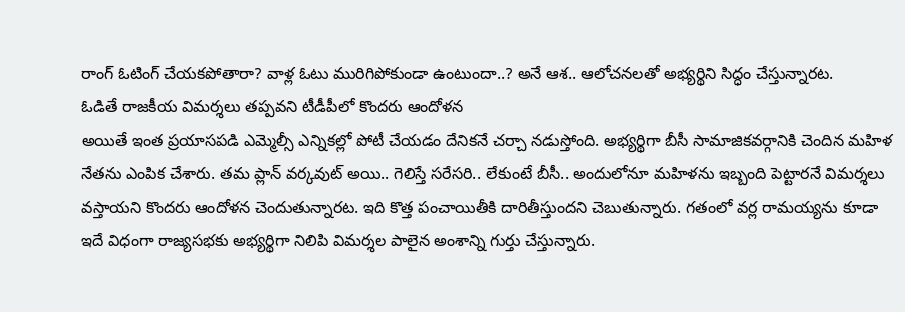రాంగ్ ఓటింగ్ చేయకపోతారా? వాళ్ల ఓటు మురిగిపోకుండా ఉంటుందా..? అనే ఆశ.. ఆలోచనలతో అభ్యర్థిని సిద్ధం చేస్తున్నారట.
ఓడితే రాజకీయ విమర్శలు తప్పవని టీడీపీలో కొందరు ఆందోళన
అయితే ఇంత ప్రయాసపడి ఎమ్మెల్సీ ఎన్నికల్లో పోటీ చేయడం దేనికనే చర్చా నడుస్తోంది. అభ్యర్థిగా బీసీ సామాజికవర్గానికి చెందిన మహిళ నేతను ఎంపిక చేశారు. తమ ప్లాన్ వర్కవుట్ అయి.. గెలిస్తే సరేసరి.. లేకుంటే బీసీ.. అందులోనూ మహిళను ఇబ్బంది పెట్టారనే విమర్శలు వస్తాయని కొందరు ఆందోళన చెందుతున్నారట. ఇది కొత్త పంచాయితీకి దారితీస్తుందని చెబుతున్నారు. గతంలో వర్ల రామయ్యను కూడా ఇదే విధంగా రాజ్యసభకు అభ్యర్థిగా నిలిపి విమర్శల పాలైన అంశాన్ని గుర్తు చేస్తున్నారు.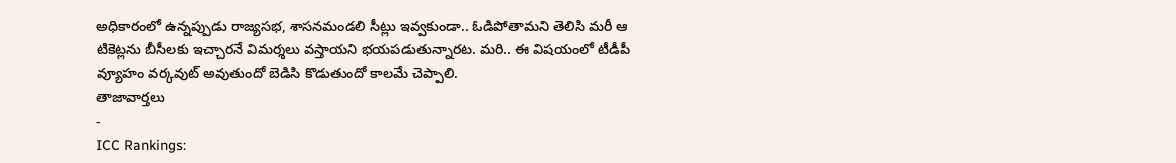అధికారంలో ఉన్నప్పుడు రాజ్యసభ, శాసనమండలి సీట్లు ఇవ్వకుండా.. ఓడిపోతామని తెలిసి మరీ ఆ టికెట్లను బీసీలకు ఇచ్చారనే విమర్శలు వస్తాయని భయపడుతున్నారట. మరి.. ఈ విషయంలో టీడీపీ వ్యూహం వర్కవుట్ అవుతుందో బెడిసి కొడుతుందో కాలమే చెప్పాలి.
తాజావార్తలు
-
ICC Rankings: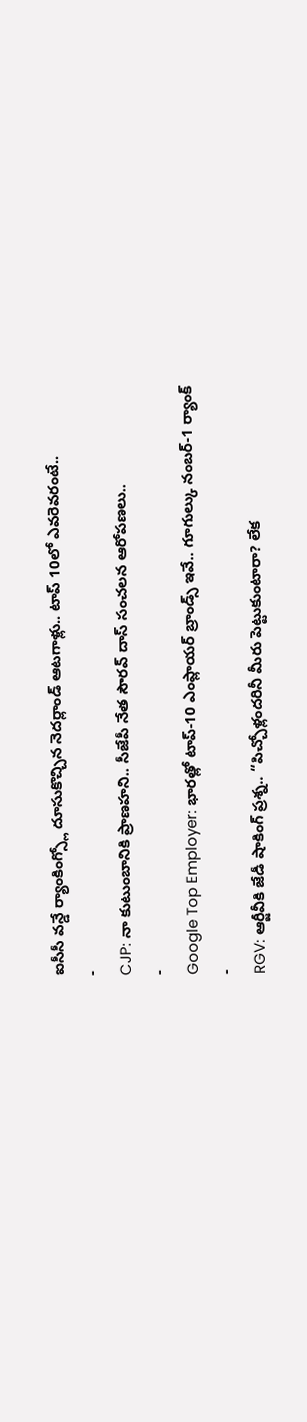ఐసీసీ వన్డే ర్యాంకింగ్స్లో దూసుకొచ్చిన నెదర్లాండ్ ఆటగాళ్లు.. టాప్ 10లో ఎవరెవరంటే..
-
CJP: నా కుటుంబానికి ప్రాణహని.. సీజేపీ నేత సౌరవ్ దాస్ సంచలన ఆరోపణలు..
-
Google Top Employer: భారత్లో టాప్-10 ఎంప్లాయర్ బ్రాండ్స్ ఇవే.. గూగుల్కు నంబర్-1 ర్యాంక్
-
RGV: ఆర్జీవీకి జేడీ షాకింగ్ ప్రశ్న.. “పిచ్చోళ్లందరినీ మీరు పెట్టుకుంటారా? లేక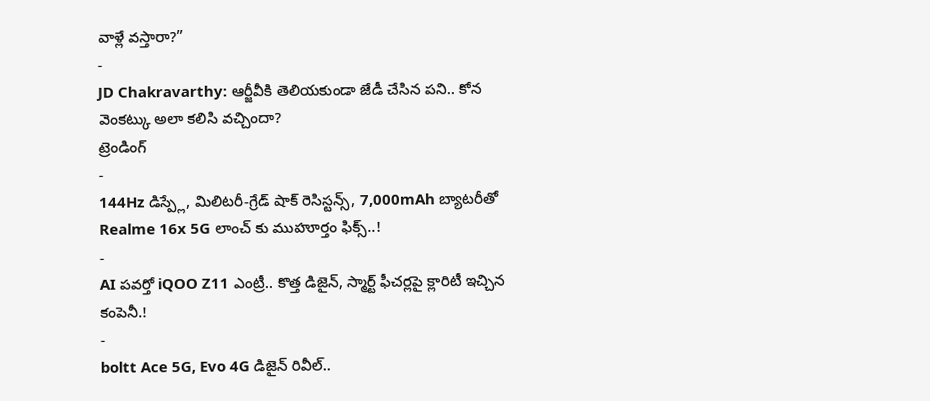వాళ్లే వస్తారా?”
-
JD Chakravarthy: ఆర్జీవీకి తెలియకుండా జేడీ చేసిన పని.. కోన వెంకట్కు అలా కలిసి వచ్చిందా?
ట్రెండింగ్
-
144Hz డిస్ప్లే, మిలిటరీ-గ్రేడ్ షాక్ రెసిస్టన్స్, 7,000mAh బ్యాటరీతో Realme 16x 5G లాంచ్ కు ముహూర్తం ఫిక్స్..!
-
AI పవర్తో iQOO Z11 ఎంట్రీ.. కొత్త డిజైన్, స్మార్ట్ ఫీచర్లపై క్లారిటీ ఇచ్చిన కంపెనీ.!
-
boltt Ace 5G, Evo 4G డిజైన్ రివీల్..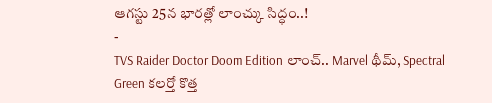ఆగస్టు 25న భారత్లో లాంచ్కు సిద్ధం..!
-
TVS Raider Doctor Doom Edition లాంచ్.. Marvel థీమ్, Spectral Green కలర్తో కొత్త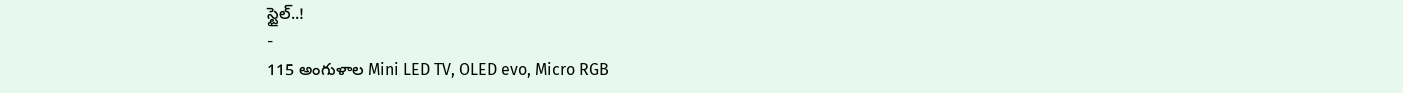స్టైల్..!
-
115 అంగుళాల Mini LED TV, OLED evo, Micro RGB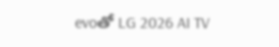evoతో LG 2026 AI TV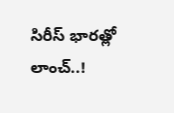సిరీస్ భారత్లో లాంచ్..!